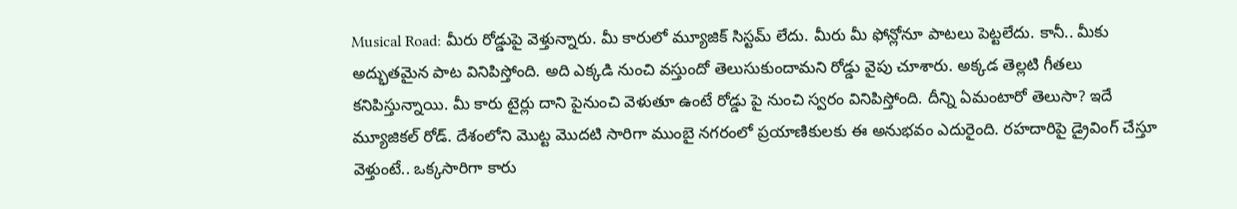Musical Road: మీరు రోడ్డుపై వెళ్తున్నారు. మీ కారులో మ్యూజిక్ సిస్టమ్ లేదు. మీరు మీ ఫోన్లోనూ పాటలు పెట్టలేదు. కానీ.. మీకు అద్భుతమైన పాట వినిపిస్తోంది. అది ఎక్కడి నుంచి వస్తుందో తెలుసుకుందామని రోడ్డు వైపు చూశారు. అక్కడ తెల్లటి గీతలు కనిపిస్తున్నాయి. మీ కారు టైర్లు దాని పైనుంచి వెళుతూ ఉంటే రోడ్డు పై నుంచి స్వరం వినిపిస్తోంది. దీన్ని ఏమంటారో తెలుసా? ఇదే మ్యూజికల్ రోడ్. దేశంలోని మొట్ట మొదటి సారిగా ముంబై నగరంలో ప్రయాణికులకు ఈ అనుభవం ఎదురైంది. రహదారిపై డ్రైవింగ్ చేస్తూ వెళ్తుంటే.. ఒక్కసారిగా కారు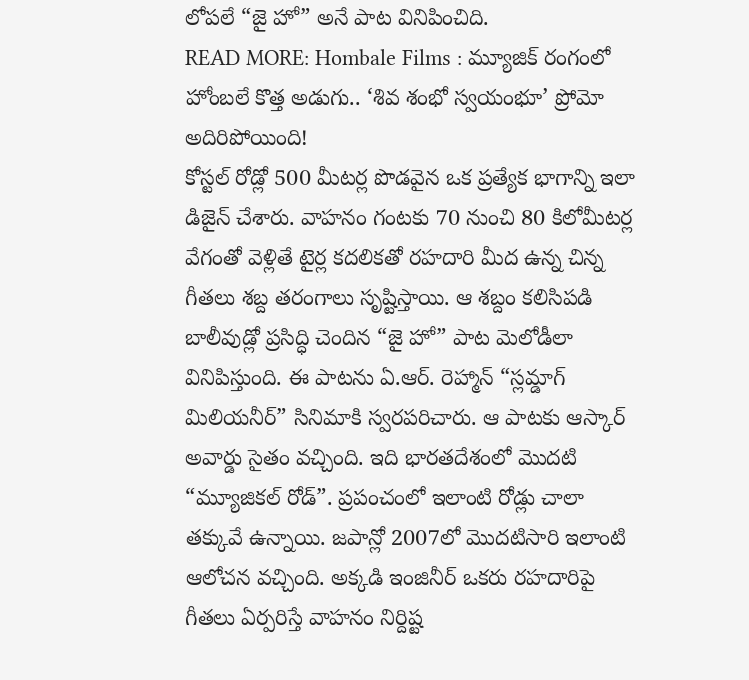లోపలే “జై హో” అనే పాట వినిపించిది.
READ MORE: Hombale Films : మ్యూజిక్ రంగంలో హోంబలే కొత్త అడుగు.. ‘శివ శంభో స్వయంభూ’ ప్రోమో అదిరిపోయింది!
కోస్టల్ రోడ్లో 500 మీటర్ల పొడవైన ఒక ప్రత్యేక భాగాన్ని ఇలా డిజైన్ చేశారు. వాహనం గంటకు 70 నుంచి 80 కిలోమీటర్ల వేగంతో వెళ్లితే టైర్ల కదలికతో రహదారి మీద ఉన్న చిన్న గీతలు శబ్ద తరంగాలు సృష్టిస్తాయి. ఆ శబ్దం కలిసిపడి బాలీవుడ్లో ప్రసిద్ధి చెందిన “జై హో” పాట మెలోడీలా వినిపిస్తుంది. ఈ పాటను ఏ.ఆర్. రెహ్మాన్ “స్లమ్డాగ్ మిలియనీర్” సినిమాకి స్వరపరిచారు. ఆ పాటకు ఆస్కార్ అవార్డు సైతం వచ్చింది. ఇది భారతదేశంలో మొదటి “మ్యూజికల్ రోడ్”. ప్రపంచంలో ఇలాంటి రోడ్లు చాలా తక్కువే ఉన్నాయి. జపాన్లో 2007లో మొదటిసారి ఇలాంటి ఆలోచన వచ్చింది. అక్కడి ఇంజినీర్ ఒకరు రహదారిపై గీతలు ఏర్పరిస్తే వాహనం నిర్దిష్ట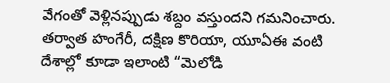వేగంతో వెళ్లినప్పుడు శబ్దం వస్తుందని గమనించారు. తర్వాత హంగేరీ, దక్షిణ కొరియా, యూఏఈ వంటి దేశాల్లో కూడా ఇలాంటి “మెలోడి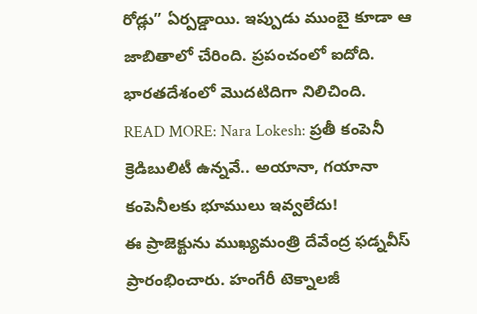రోడ్లు” ఏర్పడ్డాయి. ఇప్పుడు ముంబై కూడా ఆ జాబితాలో చేరింది. ప్రపంచంలో ఐదోది. భారతదేశంలో మొదటిదిగా నిలిచింది.
READ MORE: Nara Lokesh: ప్రతీ కంపెనీ క్రెడిబులిటీ ఉన్నవే.. అయానా, గయానా కంపెనీలకు భూములు ఇవ్వలేదు!
ఈ ప్రాజెక్టును ముఖ్యమంత్రి దేవేంద్ర ఫడ్నవీస్ ప్రారంభించారు. హంగేరీ టెక్నాలజీ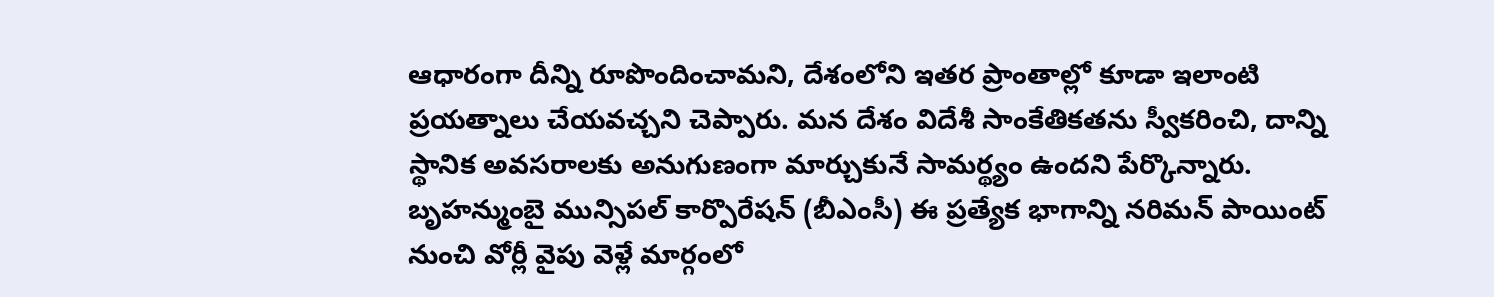ఆధారంగా దీన్ని రూపొందించామని, దేశంలోని ఇతర ప్రాంతాల్లో కూడా ఇలాంటి ప్రయత్నాలు చేయవచ్చని చెప్పారు. మన దేశం విదేశీ సాంకేతికతను స్వీకరించి, దాన్ని స్థానిక అవసరాలకు అనుగుణంగా మార్చుకునే సామర్థ్యం ఉందని పేర్కొన్నారు. బృహన్ముంబై మున్సిపల్ కార్పొరేషన్ (బీఎంసీ) ఈ ప్రత్యేక భాగాన్ని నరిమన్ పాయింట్ నుంచి వోర్లీ వైపు వెళ్లే మార్గంలో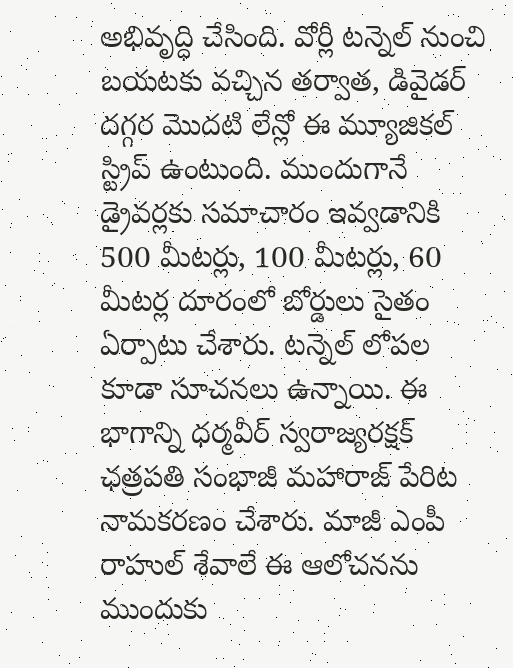అభివృద్ధి చేసింది. వోర్లీ టన్నెల్ నుంచి బయటకు వచ్చిన తర్వాత, డివైడర్ దగ్గర మొదటి లేన్లో ఈ మ్యూజికల్ స్ట్రిప్ ఉంటుంది. ముందుగానే డ్రైవర్లకు సమాచారం ఇవ్వడానికి 500 మీటర్లు, 100 మీటర్లు, 60 మీటర్ల దూరంలో బోర్డులు సైతం ఏర్పాటు చేశారు. టన్నెల్ లోపల కూడా సూచనలు ఉన్నాయి. ఈ భాగాన్ని ధర్మవీర్ స్వరాజ్యరక్షక్ ఛత్రపతి సంభాజీ మహారాజ్ పేరిట నామకరణం చేశారు. మాజీ ఎంపీ రాహుల్ శేవాలే ఈ ఆలోచనను ముందుకు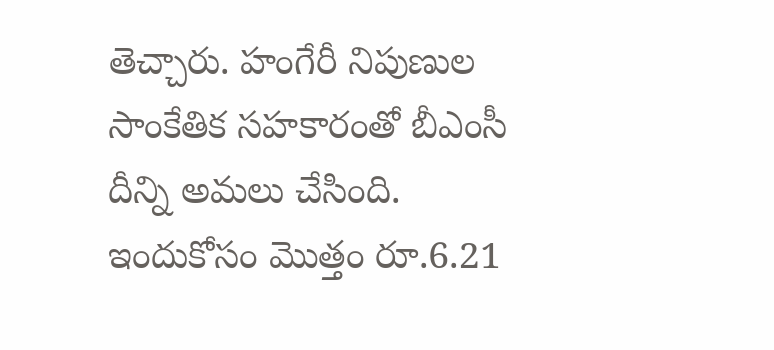తెచ్చారు. హంగేరీ నిపుణుల సాంకేతిక సహకారంతో బీఎంసీ దీన్ని అమలు చేసింది. ఇందుకోసం మొత్తం రూ.6.21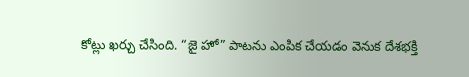కోట్లు ఖర్చు చేసింది. “జై హో” పాటను ఎంపిక చేయడం వెనుక దేశభక్తి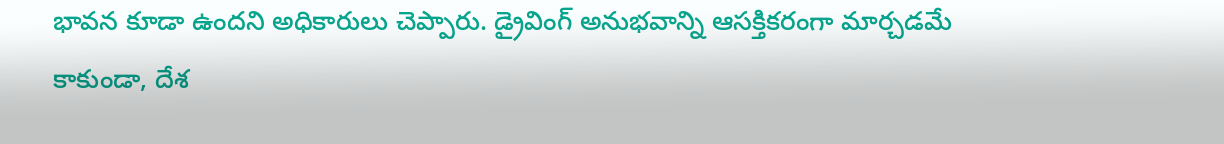భావన కూడా ఉందని అధికారులు చెప్పారు. డ్రైవింగ్ అనుభవాన్ని ఆసక్తికరంగా మార్చడమే కాకుండా, దేశ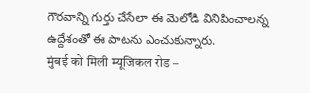గౌరవాన్ని గుర్తు చేసేలా ఈ మెలోడి వినిపించాలన్న ఉద్దేశంతో ఈ పాటను ఎంచుకున్నారు.
मुंबई को मिली म्यूजिकल रोड –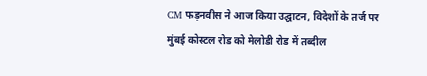CM फड़नवीस ने आज किया उद्घाटन, विदेशों के तर्ज पर मुंबई कोस्टल रोड को मेलोडी रोड में तब्दील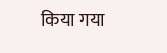किया गया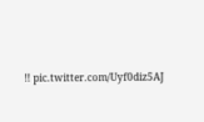!! pic.twitter.com/Uyf0diz5AJ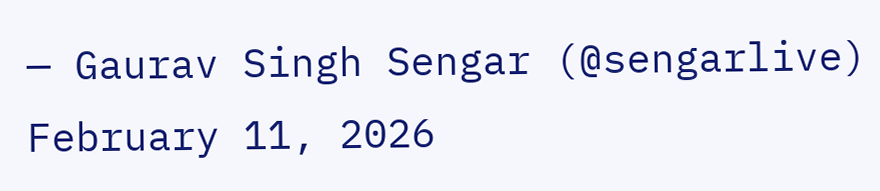— Gaurav Singh Sengar (@sengarlive) February 11, 2026